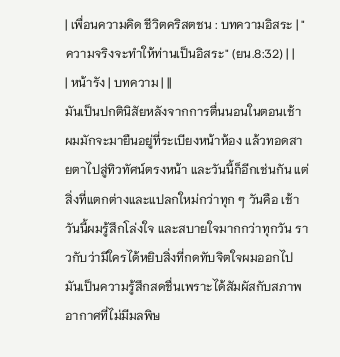| เพื่อนความคิด ชีวิตคริสตชน : บทความอิสระ | "ความจริงจะทำให้ท่านเป็นอิสระ" (ยน.8:32) | |
| หน้ารัง | บทความ | ||
มันเป็นปกตินิสัยหลังจากการตื่นนอนในตอนเช้า ผมมักจะมายืนอยู่ที่ระเบียงหน้าห้อง แล้วทอดสายตาไปสู่ทิวทัศน์ตรงหน้า และวันนี้ก็อีกเช่นกัน แต่สิ่งที่แตกต่างและแปลกใหม่กว่าทุก ๆ วันคือ เช้าวันนี้ผมรู้สึกโล่งใจ และสบายใจมากกว่าทุกวัน ราวกับว่ามีใครได้หยิบสิ่งที่กดทับจิตใจผมออกไป มันเป็นความรู้สึกสดชื่นเพราะได้สัมผัสกับสภาพอากาศที่ไม่มีมลพิษ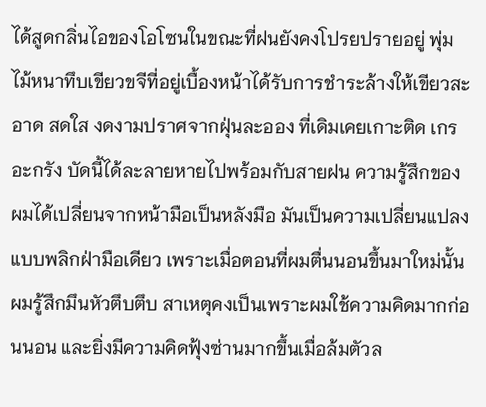ได้สูดกลิ่นไอของโอโซนในขณะที่ฝนยังคงโปรยปรายอยู่ พุ่มไม้หนาทึบเขียวขจีที่อยู่เบื้องหน้าได้รับการชำระล้างให้เขียวสะอาด สดใส งดงามปราศจากฝุ่นละออง ที่เดิมเคยเกาะติด เกรอะกรัง บัดนี้ได้ละลายหายไปพร้อมกับสายฝน ความรู้สึกของผมได้เปลี่ยนจากหน้ามือเป็นหลังมือ มันเป็นความเปลี่ยนแปลงแบบพลิกฝ่ามือเดียว เพราะเมื่อตอนที่ผมตื่นนอนขึ้นมาใหม่นั้น ผมรู้สึกมึนหัวตึบตึบ สาเหตุคงเป็นเพราะผมใช้ความคิดมากก่อนนอน และยิ่งมีความคิดฟุ้งซ่านมากขึ้นเมื่อล้มตัวล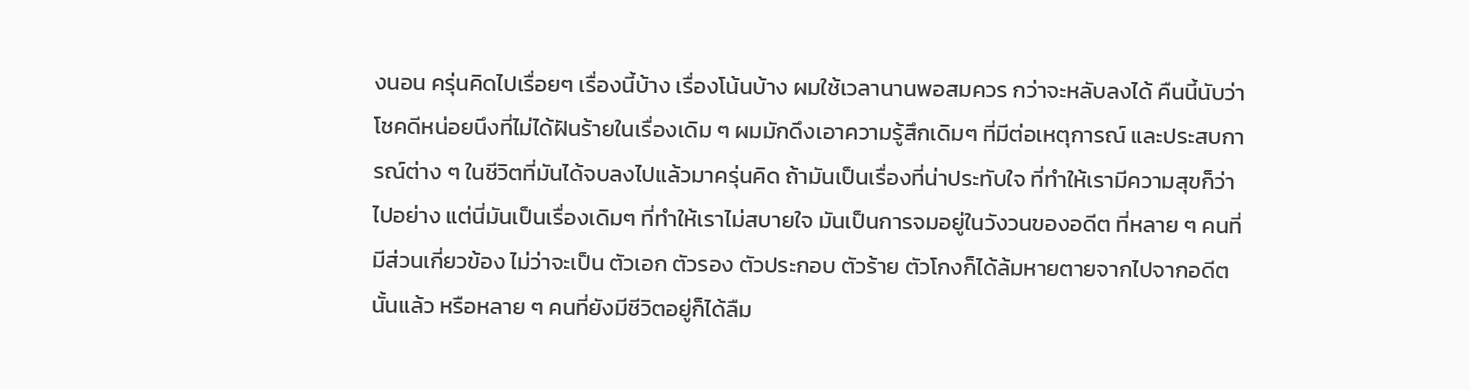งนอน ครุ่นคิดไปเรื่อยๆ เรื่องนี้บ้าง เรื่องโน้นบ้าง ผมใช้เวลานานพอสมควร กว่าจะหลับลงได้ คืนนี้นับว่าโชคดีหน่อยนึงที่ไม่ได้ฝันร้ายในเรื่องเดิม ๆ ผมมักดึงเอาความรู้สึกเดิมๆ ที่มีต่อเหตุการณ์ และประสบการณ์ต่าง ๆ ในชีวิตที่มันได้จบลงไปแล้วมาครุ่นคิด ถ้ามันเป็นเรื่องที่น่าประทับใจ ที่ทำให้เรามีความสุขก็ว่าไปอย่าง แต่นี่มันเป็นเรื่องเดิมๆ ที่ทำให้เราไม่สบายใจ มันเป็นการจมอยู่ในวังวนของอดีต ที่หลาย ๆ คนที่มีส่วนเกี่ยวข้อง ไม่ว่าจะเป็น ตัวเอก ตัวรอง ตัวประกอบ ตัวร้าย ตัวโกงก็ได้ล้มหายตายจากไปจากอดีตนั้นแล้ว หรือหลาย ๆ คนที่ยังมีชีวิตอยู่ก็ได้ลืม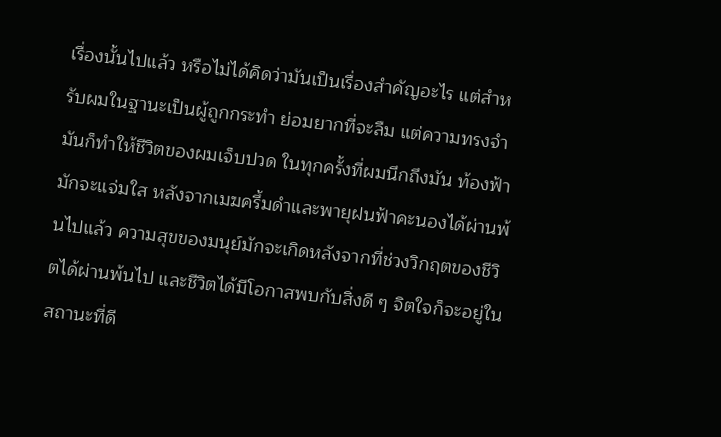เรื่องนั้นไปแล้ว หรือไม่ได้คิดว่ามันเป็นเรื่องสำคัญอะไร แต่สำหรับผมในฐานะเป็นผู้ถูกกระทำ ย่อมยากที่จะลืม แต่ความทรงจำมันก็ทำให้ชีวิตของผมเจ็บปวด ในทุกครั้งที่ผมนึกถึงมัน ท้องฟ้ามักจะแจ่มใส หลังจากเมฆครึ้มดำและพายุฝนฟ้าคะนองได้ผ่านพ้นไปแล้ว ความสุขของมนุย์มักจะเกิดหลังจากที่ช่วงวิกฤตของชีวิตได้ผ่านพ้นไป และชีวิตได้มีโอกาสพบกับสิ่งดี ๆ จิตใจก็จะอยู่ในสถานะที่ดี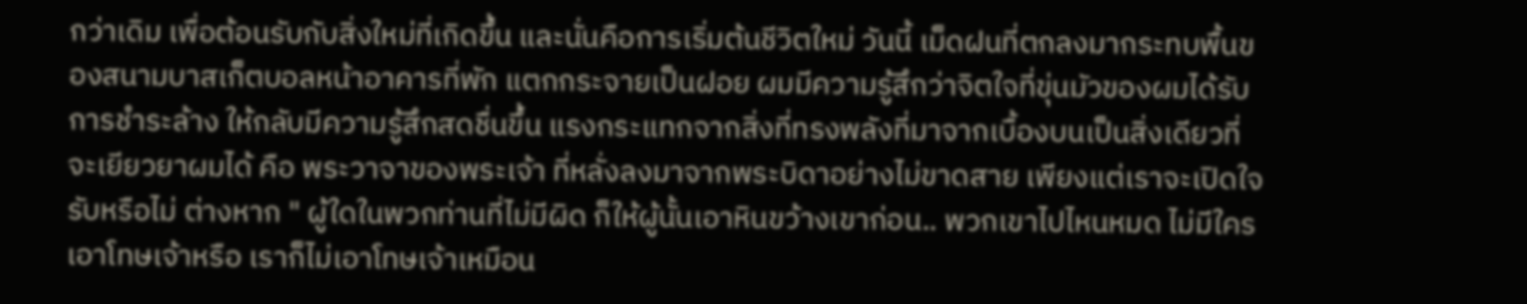กว่าเดิม เพื่อต้อนรับกับสิ่งใหม่ที่เกิดขึ้น และนั่นคือการเริ่มต้นชีวิตใหม่ วันนี้ เม็ดฝนที่ตกลงมากระทบพื้นของสนามบาสเก็ตบอลหน้าอาคารที่พัก แตกกระจายเป็นฝอย ผมมีความรู้สึกว่าจิตใจที่ขุ่นมัวของผมได้รับการชำระล้าง ให้กลับมีความรู้สึกสดชื่นขึ้น แรงกระแทกจากสิ่งที่ทรงพลังที่มาจากเบื้องบนเป็นสิ่งเดียวที่จะเยียวยาผมได้ คือ พระวาจาของพระเจ้า ที่หลั่งลงมาจากพระบิดาอย่างไม่ขาดสาย เพียงแต่เราจะเปิดใจรับหรือไม่ ต่างหาก " ผู้ใดในพวกท่านที่ไม่มีผิด ก็ให้ผู้นั้นเอาหินขว้างเขาก่อน.. พวกเขาไปไหนหมด ไม่มีใครเอาโทษเจ้าหรือ เราก็ไม่เอาโทษเจ้าเหมือน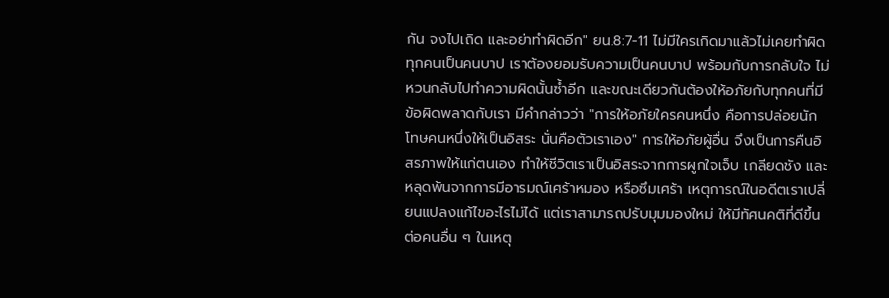กัน จงไปเถิด และอย่าทำผิดอีก" ยน.8:7-11 ไม่มีใครเกิดมาแล้วไม่เคยทำผิด ทุกคนเป็นคนบาป เราต้องยอมรับความเป็นคนบาป พร้อมกับการกลับใจ ไม่หวนกลับไปทำความผิดนั้นซ้ำอีก และขณะเดียวกันต้องให้อภัยกับทุกคนที่มีข้อผิดพลาดกับเรา มีคำกล่าวว่า "การให้อภัยใครคนหนึ่ง คือการปล่อยนักโทษคนหนึ่งให้เป็นอิสระ นั่นคือตัวเราเอง" การให้อภัยผู้อื่น จึงเป็นการคืนอิสรภาพให้แก่ตนเอง ทำให้ชีวิตเราเป็นอิสระจากการผูกใจเจ็บ เกลียดชัง และหลุดพ้นจากการมีอารมณ์เศร้าหมอง หรือซึมเศร้า เหตุการณ์ในอดีตเราเปลี่ยนแปลงแก้ไขอะไรไม่ได้ แต่เราสามารถปรับมุมมองใหม่ ให้มีทัศนคติที่ดีขึ้นต่อคนอื่น ๆ ในเหตุ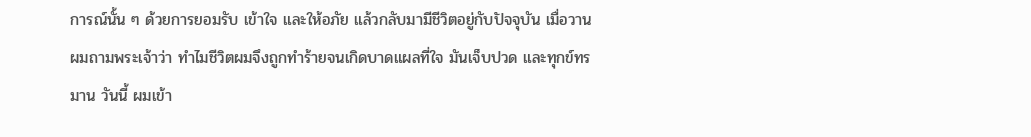การณ์นั้น ๆ ด้วยการยอมรับ เข้าใจ และให้อภัย แล้วกลับมามีชีวิตอยู่กับปัจจุบัน เมื่อวาน ผมถามพระเจ้าว่า ทำไมชีวิตผมจึงถูกทำร้ายจนเกิดบาดแผลที่ใจ มันเจ็บปวด และทุกข์ทรมาน วันนี้ ผมเข้า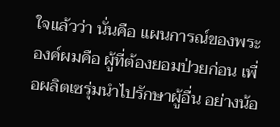ใจแล้วว่า นั่นคือ แผนการณ์ของพระองค์ผมคือ ผู้ที่ต้องยอมป่วยก่อน เพื่อผลิตเซรุ่มนำไปรักษาผู้อื่น อย่างน้อ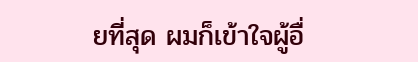ยที่สุด ผมก็เข้าใจผู้อื่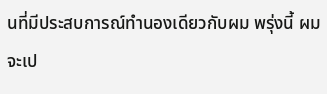นที่มีประสบการณ์ทำนองเดียวกับผม พรุ่งนี้ ผมจะเป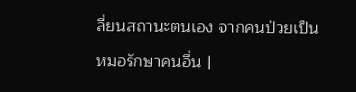ลี่ยนสถานะตนเอง จากคนป่วยเป็นหมอรักษาคนอื่น |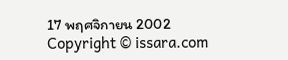17 พฤศจิกายน 2002
Copyright © issara.com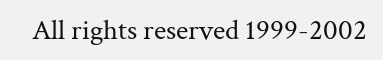All rights reserved 1999-2002